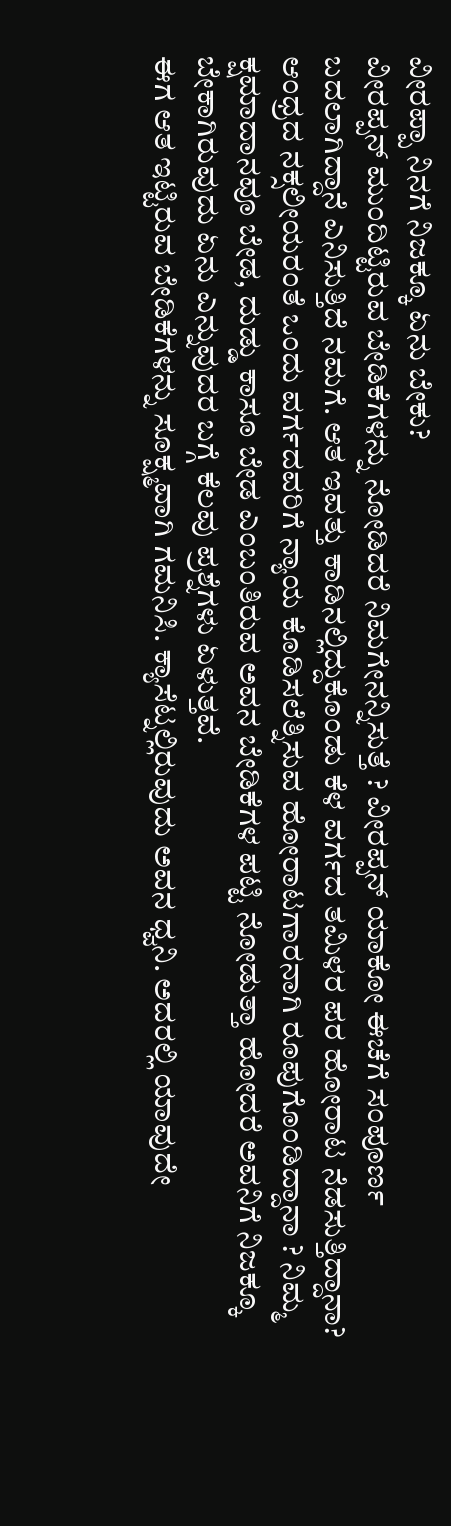ವೀರಪ್ಪಾ ನಿನಗೆ ನಿಜಕ್ಕೂ ಏನು ಬೇಕು?
ವೀರಪ್ಪನ್ ಮುಂದಿಟ್ಟಿರುವ ಬೇಡಿಕೆಗಳನ್ನು ನೋಡಿದರೆ ನಿಮಗೇನನ್ನಿಸುತ್ತೆ ? ವೀರಪ್ಪನ್ ಯಾಕೋ ಈಚೆಗೆ ಸಂಪೂರ್ಣ ಬದಲಾಗಿದ್ದಾನೆ ಎನಿಸುತ್ತಿದೆ ನಮಗೆ. ಆತ ಇವತ್ತು ಕಾಡಿನಲ್ಲಿದ್ದುಕೊಂಡು ಕೆಳ ವರ್ಗದ ತಮಿಳರ ಪರ ಹೋರಾಟ ನೆಡಸುತ್ತಿದ್ದಾನಾ? ಆಂಧ್ರದ ನಕ್ಸಲೀಯರಂತೆ ಒಂದು ವರ್ಗದವರಿಗೆ ನ್ಯಾಯ ಕೊಡಿಸಲೆತ್ನಿಸುವ ಹೋರಾಟಗಾರನಾಗಿ ರೂಪುಗೊಂಡಿದ್ದಾನಾ ? ನಿಮ್ಮ ಕ್ಷಮಾದಾನವೂ ಬೇಡ, ದುಡ್ಡು ಕಾಸೂ ಬೇಡ ಎಂಬಂತಿರುವ ಅವನ ಬೇಡಿಕೆಗಳ ಪಟ್ಟಿ ನೋಡುತ್ತಾ ಹೋದರೆ ಅವನಿಗೆ ನಿಜಕ್ಕೂ ಬೇಕಾಗಿರುವುದು ಏನು ಎನ್ನುವುದರ ಬಗ್ಗೆ ಕೆಲವು ಪ್ರಶ್ನೆಗಳು ಏಳುತ್ತವೆ.
ಈಗ ಆತ ಇಟ್ಟಿರುವ ಬೇಡಿಕೆಗಳನ್ನು ಸೂಕ್ಷ್ಮವಾಗಿ ಗಮನಿಸಿ. ಕ್ಯಾಸೆಟ್ನಲ್ಲಿರುವುದು ಅವನ ಧ್ವನಿ. ಅದರಲ್ಲಿ ಯಾವುದೇ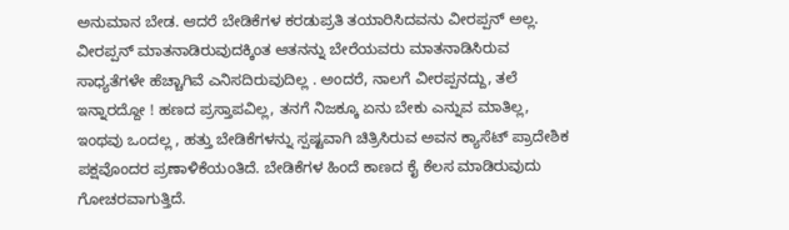ಅನುಮಾನ ಬೇಡ. ಆದರೆ ಬೇಡಿಕೆಗಳ ಕರಡುಪ್ರತಿ ತಯಾರಿಸಿದವನು ವೀರಪ್ಪನ್ ಅಲ್ಲ. ವೀರಪ್ಪನ್ ಮಾತನಾಡಿರುವುದಕ್ಕಿಂತ ಆತನನ್ನು ಬೇರೆಯವರು ಮಾತನಾಡಿಸಿರುವ ಸಾಧ್ಯತೆಗಳೇ ಹೆಚ್ಚಾಗಿವೆ ಎನಿಸದಿರುವುದಿಲ್ಲ . ಅಂದರೆ, ನಾಲಗೆ ವೀರಪ್ಪನದ್ದು, ತಲೆ ಇನ್ನಾರದ್ದೋ ! ಹಣದ ಪ್ರಸ್ತಾಪವಿಲ್ಲ, ತನಗೆ ನಿಜಕ್ಕೂ ಏನು ಬೇಕು ಎನ್ನುವ ಮಾತಿಲ್ಲ, ಇಂಥವು ಒಂದಲ್ಲ , ಹತ್ತು ಬೇಡಿಕೆಗಳನ್ನು ಸ್ಪಷ್ಟವಾಗಿ ಚಿತ್ರಿಸಿರುವ ಅವನ ಕ್ಯಾಸೆಟ್ ಪ್ರಾದೇಶಿಕ ಪಕ್ಷವೊಂದರ ಪ್ರಣಾಳಿಕೆಯಂತಿದೆ. ಬೇಡಿಕೆಗಳ ಹಿಂದೆ ಕಾಣದ ಕೈ ಕೆಲಸ ಮಾಡಿರುವುದು ಗೋಚರವಾಗುತ್ತಿದೆ.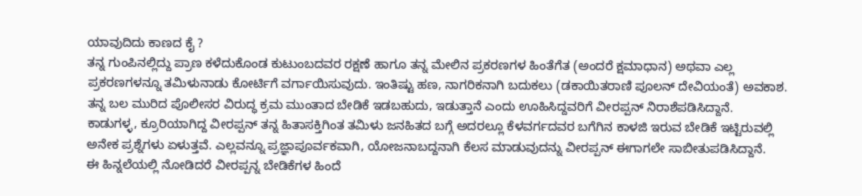ಯಾವುದಿದು ಕಾಣದ ಕೈ ?
ತನ್ನ ಗುಂಪಿನಲ್ಲಿದ್ದು ಪ್ರಾಣ ಕಳೆದುಕೊಂಡ ಕುಟುಂಬದವರ ರಕ್ಷಣೆ ಹಾಗೂ ತನ್ನ ಮೇಲಿನ ಪ್ರಕರಣಗಳ ಹಿಂತೆಗೆತ (ಅಂದರೆ ಕ್ಷಮಾಧಾನ) ಅಥವಾ ಎಲ್ಲ ಪ್ರಕರಣಗಳನ್ನೂ ತಮಿಳುನಾಡು ಕೋರ್ಟಿಗೆ ವರ್ಗಾಯಿಸುವುದು. ಇಂತಿಷ್ಟು ಹಣ, ನಾಗರಿಕನಾಗಿ ಬದುಕಲು (ಡಕಾಯಿತರಾಣಿ ಪೂಲನ್ ದೇವಿಯಂತೆ) ಅವಕಾಶ. ತನ್ನ ಬಲ ಮುರಿದ ಪೊಲೀಸರ ವಿರುದ್ಧ ಕ್ರಮ ಮುಂತಾದ ಬೇಡಿಕೆ ಇಡಬಹುದು, ಇಡುತ್ತಾನೆ ಎಂದು ಊಹಿಸಿದ್ದವರಿಗೆ ವೀರಪ್ಪನ್ ನಿರಾಶೆಪಡಿಸಿದ್ದಾನೆ.
ಕಾಡುಗಳ್ಳ, ಕ್ರೂರಿಯಾಗಿದ್ದ ವೀರಪ್ಪನ್ ತನ್ನ ಹಿತಾಸಕ್ತಿಗಿಂತ ತಮಿಳು ಜನಹಿತದ ಬಗ್ಗೆ ಅದರಲ್ಲೂ ಕೆಳವರ್ಗದವರ ಬಗೆಗಿನ ಕಾಳಜಿ ಇರುವ ಬೇಡಿಕೆ ಇಟ್ಟಿರುವಲ್ಲಿ ಅನೇಕ ಪ್ರಶ್ನೆಗಳು ಏಳುತ್ತವೆ. ಎಲ್ಲವನ್ನೂ ಪ್ರಜ್ಞಾಪೂರ್ವಕವಾಗಿ, ಯೋಜನಾಬದ್ದನಾಗಿ ಕೆಲಸ ಮಾಡುವುದನ್ನು ವೀರಪ್ಪನ್ ಈಗಾಗಲೇ ಸಾಬೀತುಪಡಿಸಿದ್ದಾನೆ.
ಈ ಹಿನ್ನಲೆಯಲ್ಲಿ ನೋಡಿದರೆ ವೀರಪ್ಪನ್ನ ಬೇಡಿಕೆಗಳ ಹಿಂದೆ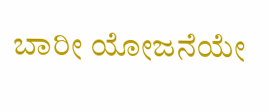ಬಾರೀ ಯೋಜನೆಯೇ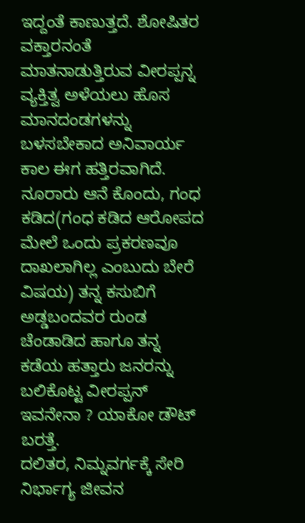ಇದ್ದಂತೆ ಕಾಣುತ್ತದೆ. ಶೋಷಿತರ ವಕ್ತಾರನಂತೆ ಮಾತನಾಡುತ್ತಿರುವ ವೀರಪ್ಪನ್ನ ವ್ಯಕ್ತಿತ್ವ ಅಳೆಯಲು ಹೊಸ ಮಾನದಂಡಗಳನ್ನು ಬಳಸಬೇಕಾದ ಅನಿವಾರ್ಯ ಕಾಲ ಈಗ ಹತ್ತಿರವಾಗಿದೆ. ನೂರಾರು ಆನೆ ಕೊಂದು, ಗಂಧ ಕಡಿದ(ಗಂಧ ಕಡಿದ ಆರೋಪದ ಮೇಲೆ ಒಂದು ಪ್ರಕರಣವೂ ದಾಖಲಾಗಿಲ್ಲ ಎಂಬುದು ಬೇರೆ ವಿಷಯ) ತನ್ನ ಕಸುಬಿಗೆ ಅಡ್ಡಬಂದವರ ರುಂಡ ಚೆಂಡಾಡಿದ ಹಾಗೂ ತನ್ನ ಕಡೆಯ ಹತ್ತಾರು ಜನರನ್ನು ಬಲಿಕೊಟ್ಟ ವೀರಪ್ಪನ್ ಇವನೇನಾ ? ಯಾಕೋ ಡೌಟ್ ಬರತ್ತೆ.
ದಲಿತರ, ನಿಮ್ನವರ್ಗಕ್ಕೆ ಸೇರಿ ನಿರ್ಭಾಗ್ಯ ಜೀವನ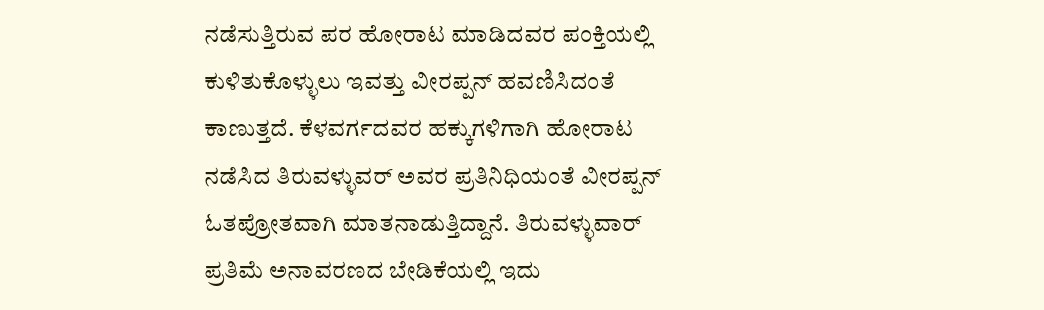ನಡೆಸುತ್ತಿರುವ ಪರ ಹೋರಾಟ ಮಾಡಿದವರ ಪಂಕ್ತಿಯಲ್ಲಿ ಕುಳಿತುಕೊಳ್ಳುಲು ಇವತ್ತು ವೀರಪ್ಪನ್ ಹವಣಿಸಿದಂತೆ ಕಾಣುತ್ತದೆ. ಕೆಳವರ್ಗದವರ ಹಕ್ಕುಗಳಿಗಾಗಿ ಹೋರಾಟ ನಡೆಸಿದ ತಿರುವಳ್ಳುವರ್ ಅವರ ಪ್ರತಿನಿಧಿಯಂತೆ ವೀರಪ್ಪನ್ ಓತಪ್ರೋತವಾಗಿ ಮಾತನಾಡುತ್ತಿದ್ದಾನೆ. ತಿರುವಳ್ಳುವಾರ್ ಪ್ರತಿಮೆ ಅನಾವರಣದ ಬೇಡಿಕೆಯಲ್ಲಿ ಇದು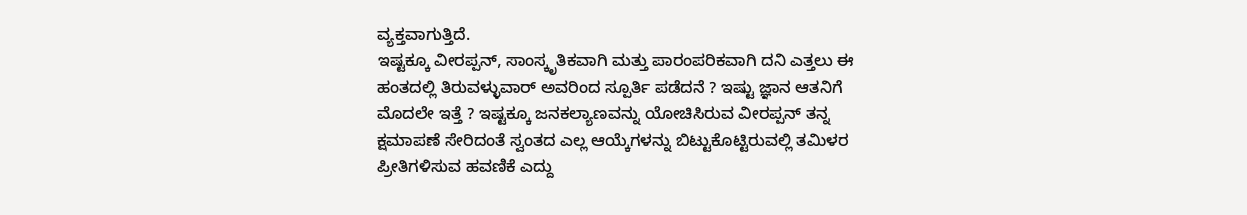ವ್ಯಕ್ತವಾಗುತ್ತಿದೆ.
ಇಷ್ಟಕ್ಕೂ ವೀರಪ್ಪನ್, ಸಾಂಸ್ಕೃತಿಕವಾಗಿ ಮತ್ತು ಪಾರಂಪರಿಕವಾಗಿ ದನಿ ಎತ್ತಲು ಈ ಹಂತದಲ್ಲಿ ತಿರುವಳ್ಳುವಾರ್ ಅವರಿಂದ ಸ್ಪೂರ್ತಿ ಪಡೆದನೆ ? ಇಷ್ಟು ಜ್ಞಾನ ಆತನಿಗೆ ಮೊದಲೇ ಇತ್ತೆ ? ಇಷ್ಟಕ್ಕೂ ಜನಕಲ್ಯಾಣವನ್ನು ಯೋಚಿಸಿರುವ ವೀರಪ್ಪನ್ ತನ್ನ ಕ್ಷಮಾಪಣೆ ಸೇರಿದಂತೆ ಸ್ವಂತದ ಎಲ್ಲ ಆಯ್ಕೆಗಳನ್ನು ಬಿಟ್ಟುಕೊಟ್ಟಿರುವಲ್ಲಿ ತಮಿಳರ ಪ್ರೀತಿಗಳಿಸುವ ಹವಣಿಕೆ ಎದ್ದು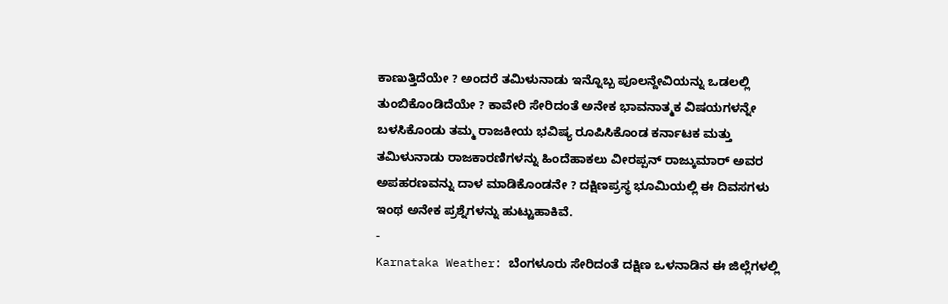ಕಾಣುತ್ತಿದೆಯೇ ? ಅಂದರೆ ತಮಿಳುನಾಡು ಇನ್ನೊಬ್ಬ ಪೂಲನ್ದೇವಿಯನ್ನು ಒಡಲಲ್ಲಿ ತುಂಬಿಕೊಂಡಿದೆಯೇ ? ಕಾವೇರಿ ಸೇರಿದಂತೆ ಅನೇಕ ಭಾವನಾತ್ಮಕ ವಿಷಯಗಳನ್ನೇ ಬಳಸಿಕೊಂಡು ತಮ್ಮ ರಾಜಕೀಯ ಭವಿಷ್ಯ ರೂಪಿಸಿಕೊಂಡ ಕರ್ನಾಟಕ ಮತ್ತು ತಮಿಳುನಾಡು ರಾಜಕಾರಣಿಗಳನ್ನು ಹಿಂದೆಹಾಕಲು ವೀರಪ್ಪನ್ ರಾಜ್ಕುಮಾರ್ ಅವರ ಅಪಹರಣವನ್ನು ದಾಳ ಮಾಡಿಕೊಂಡನೇ ? ದಕ್ಷಿಣಪ್ರಸ್ಥ ಭೂಮಿಯಲ್ಲಿ ಈ ದಿವಸಗಳು ಇಂಥ ಅನೇಕ ಪ್ರಶ್ನೆಗಳನ್ನು ಹುಟ್ಟುಹಾಕಿವೆ.
-
Karnataka Weather: ಬೆಂಗಳೂರು ಸೇರಿದಂತೆ ದಕ್ಷಿಣ ಒಳನಾಡಿನ ಈ ಜಿಲ್ಲೆಗಳಲ್ಲಿ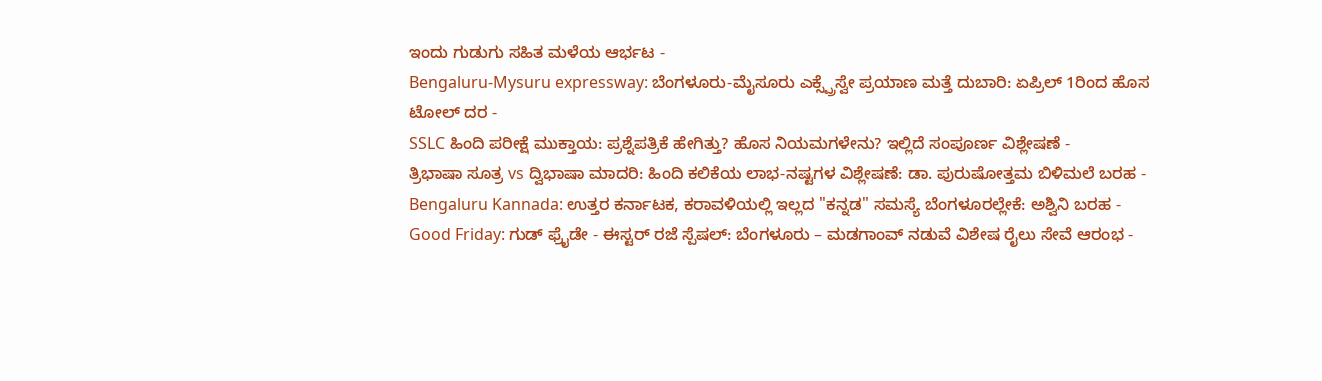ಇಂದು ಗುಡುಗು ಸಹಿತ ಮಳೆಯ ಆರ್ಭಟ -
Bengaluru-Mysuru expressway: ಬೆಂಗಳೂರು-ಮೈಸೂರು ಎಕ್ಸ್ಪ್ರೆಸ್ವೇ ಪ್ರಯಾಣ ಮತ್ತೆ ದುಬಾರಿ: ಏಪ್ರಿಲ್ 1ರಿಂದ ಹೊಸ ಟೋಲ್ ದರ -
SSLC ಹಿಂದಿ ಪರೀಕ್ಷೆ ಮುಕ್ತಾಯ: ಪ್ರಶ್ನೆಪತ್ರಿಕೆ ಹೇಗಿತ್ತು? ಹೊಸ ನಿಯಮಗಳೇನು? ಇಲ್ಲಿದೆ ಸಂಪೂರ್ಣ ವಿಶ್ಲೇಷಣೆ -
ತ್ರಿಭಾಷಾ ಸೂತ್ರ vs ದ್ವಿಭಾಷಾ ಮಾದರಿ: ಹಿಂದಿ ಕಲಿಕೆಯ ಲಾಭ-ನಷ್ಟಗಳ ವಿಶ್ಲೇಷಣೆ: ಡಾ. ಪುರುಷೋತ್ತಮ ಬಿಳಿಮಲೆ ಬರಹ -
Bengaluru Kannada: ಉತ್ತರ ಕರ್ನಾಟಕ, ಕರಾವಳಿಯಲ್ಲಿ ಇಲ್ಲದ "ಕನ್ನಡ" ಸಮಸ್ಯೆ ಬೆಂಗಳೂರಲ್ಲೇಕೆ: ಅಶ್ವಿನಿ ಬರಹ -
Good Friday: ಗುಡ್ ಫ್ರೈಡೇ - ಈಸ್ಟರ್ ರಜೆ ಸ್ಪೆಷಲ್: ಬೆಂಗಳೂರು – ಮಡಗಾಂವ್ ನಡುವೆ ವಿಶೇಷ ರೈಲು ಸೇವೆ ಆರಂಭ -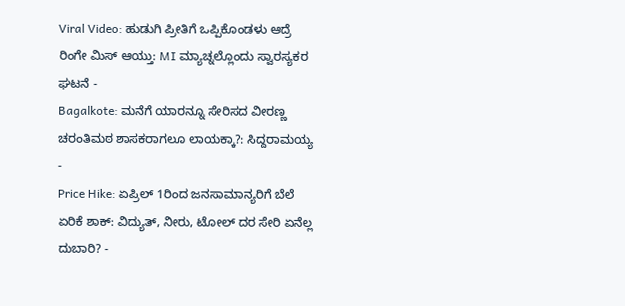Viral Video: ಹುಡುಗಿ ಪ್ರೀತಿಗೆ ಒಪ್ಪಿಕೊಂಡಳು ಆದ್ರೆ ರಿಂಗೇ ಮಿಸ್ ಆಯ್ತು: MI ಮ್ಯಾಚ್ನಲ್ಲೊಂದು ಸ್ವಾರಸ್ಯಕರ ಘಟನೆ -
Bagalkote: ಮನೆಗೆ ಯಾರನ್ನೂ ಸೇರಿಸದ ವೀರಣ್ಣ ಚರಂತಿಮಠ ಶಾಸಕರಾಗಲೂ ಲಾಯಕ್ಕಾ?: ಸಿದ್ದರಾಮಯ್ಯ -
Price Hike: ಏಪ್ರಿಲ್ 1ರಿಂದ ಜನಸಾಮಾನ್ಯರಿಗೆ ಬೆಲೆ ಏರಿಕೆ ಶಾಕ್: ವಿದ್ಯುತ್, ನೀರು, ಟೋಲ್ ದರ ಸೇರಿ ಏನೆಲ್ಲ ದುಬಾರಿ? -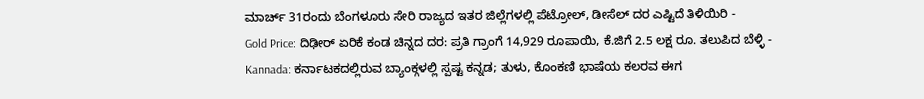ಮಾರ್ಚ್ 31ರಂದು ಬೆಂಗಳೂರು ಸೇರಿ ರಾಜ್ಯದ ಇತರ ಜಿಲ್ಲೆಗಳಲ್ಲಿ ಪೆಟ್ರೋಲ್, ಡೀಸೆಲ್ ದರ ಎಷ್ಟಿದೆ ತಿಳಿಯಿರಿ -
Gold Price: ದಿಢೀರ್ ಏರಿಕೆ ಕಂಡ ಚಿನ್ನದ ದರ: ಪ್ರತಿ ಗ್ರಾಂಗೆ 14,929 ರೂಪಾಯಿ, ಕೆ.ಜಿಗೆ 2.5 ಲಕ್ಷ ರೂ. ತಲುಪಿದ ಬೆಳ್ಳಿ -
Kannada: ಕರ್ನಾಟಕದಲ್ಲಿರುವ ಬ್ಯಾಂಕ್ಗಳಲ್ಲಿ ಸ್ಪಷ್ಟ ಕನ್ನಡ; ತುಳು, ಕೊಂಕಣಿ ಭಾಷೆಯ ಕಲರವ ಈಗ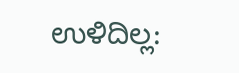ಉಳಿದಿಲ್ಲ: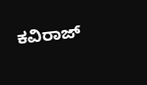ಕವಿರಾಜ್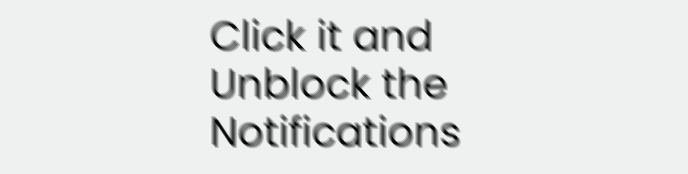Click it and Unblock the Notifications